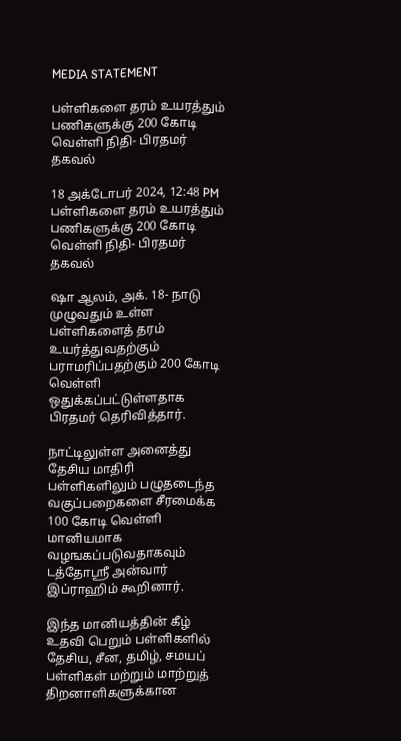MEDIA STATEMENT

பள்ளிகளை தரம் உயரத்தும் பணிகளுக்கு 200 கோடி வெள்ளி நிதி- பிரதமர் தகவல்

18 அக்டோபர் 2024, 12:48 PM
பள்ளிகளை தரம் உயரத்தும் பணிகளுக்கு 200 கோடி வெள்ளி நிதி- பிரதமர் தகவல்

ஷா ஆலம், அக். 18- நாடு முழுவதும் உள்ள பள்ளிகளைத் தரம் உயர்த்துவதற்கும் பராமரிப்பதற்கும் 200 கோடி வெள்ளி ஒதுக்கப்பட்டுள்ளதாக பிரதமர் தெரிவித்தார்.

நாட்டிலுள்ள அனைத்து தேசிய மாதிரி பள்ளிகளிலும் பழுதடைந்த வகுப்பறைகளை சீரமைக்க 100 கோடி வெள்ளி மானியமாக வழஙகப்படுவதாகவும் டத்தோஸ்ரீ அன்வார் இப்ராஹிம் கூறினார்.

இந்த மானியத்தின் கீழ் உதவி பெறும் பள்ளிகளில் தேசிய, சீன, தமிழ், சமயப் பள்ளிகள் மற்றும் மாற்றுத் திறனாளிகளுக்கான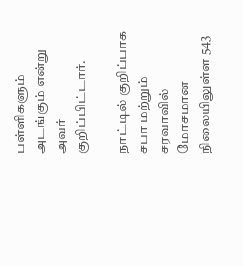பள்ளிகளும் அடங்கும் என்று அவர் குறிப்பிட்டார்.

நாட்டில் குறிப்பாக சபா மற்றும் சரவாவில் மோசமான நிலையிலுள்ள 543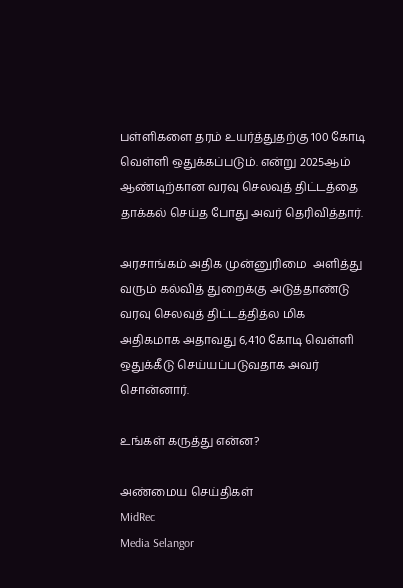பள்ளிகளை தரம் உயர்த்துதற்கு 100 கோடி வெள்ளி ஒதுக்கப்படும். என்று 2025ஆம் ஆண்டிற்கான வரவு செலவுத் திட்டத்தை தாக்கல் செய்த போது அவர் தெரிவித்தார்.

அரசாங்கம் அதிக முன்னுரிமை  அளித்து வரும் கல்வித் துறைக்கு அடுத்தாண்டு வரவு செலவுத் திட்டத்தித்ல மிக அதிகமாக அதாவது 6,410 கோடி வெள்ளி ஒதுக்கீடு செய்யப்படுவதாக அவர் சொன்னார்.

உங்கள் கருத்து என்ன?

அண்மைய செய்திகள்
MidRec
Media Selangor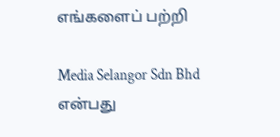எங்களைப் பற்றி

Media Selangor Sdn Bhd என்பது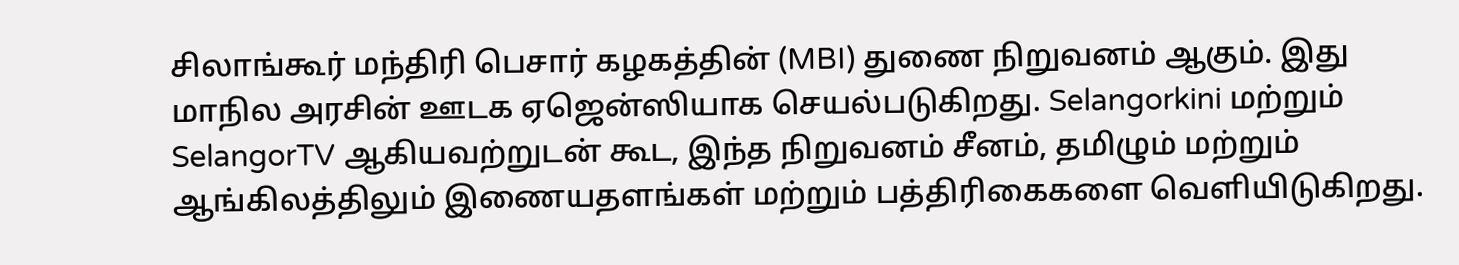சிலாங்கூர் மந்திரி பெசார் கழகத்தின் (MBI) துணை நிறுவனம் ஆகும். இது மாநில அரசின் ஊடக ஏஜென்ஸியாக செயல்படுகிறது. Selangorkini மற்றும் SelangorTV ஆகியவற்றுடன் கூட, இந்த நிறுவனம் சீனம், தமிழும் மற்றும் ஆங்கிலத்திலும் இணையதளங்கள் மற்றும் பத்திரிகைகளை வெளியிடுகிறது.